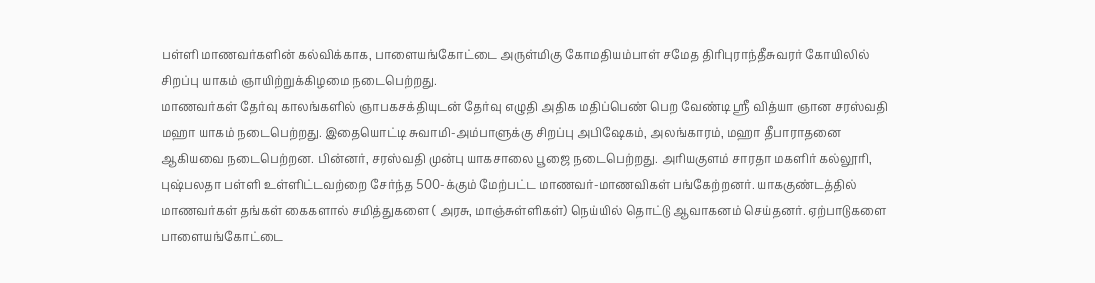பள்ளி மாணவர்களின் கல்விக்காக, பாளையங்கோட்டை அருள்மிகு கோமதியம்பாள் சமேத திரிபுராந்தீசுவரர் கோயிலில் சிறப்பு யாகம் ஞாயிற்றுக்கிழமை நடைபெற்றது.
மாணவர்கள் தேர்வு காலங்களில் ஞாபகசக்தியுடன் தேர்வு எழுதி அதிக மதிப்பெண் பெற வேண்டி ஸ்ரீ வித்யா ஞான சரஸ்வதி மஹா யாகம் நடைபெற்றது. இதையொட்டி சுவாமி-அம்பாளுக்கு சிறப்பு அபிஷேகம், அலங்காரம், மஹா தீபாராதனை ஆகியவை நடைபெற்றன. பின்னர், சரஸ்வதி முன்பு யாகசாலை பூஜை நடைபெற்றது. அரியகுளம் சாரதா மகளிர் கல்லூரி, புஷ்பலதா பள்ளி உள்ளிட்டவற்றை சேர்ந்த 500-க்கும் மேற்பட்ட மாணவர்-மாணவிகள் பங்கேற்றனர். யாககுண்டத்தில் மாணவர்கள் தங்கள் கைகளால் சமித்துகளை ( அரசு, மாஞ்சுள்ளிகள்) நெய்யில் தொட்டு ஆவாகனம் செய்தனர். ஏற்பாடுகளை பாளையங்கோட்டை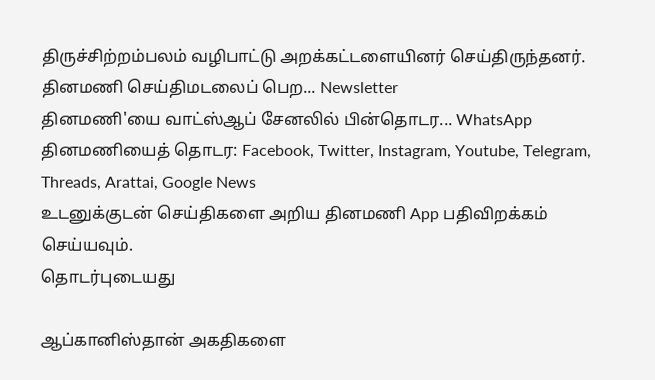திருச்சிற்றம்பலம் வழிபாட்டு அறக்கட்டளையினர் செய்திருந்தனர்.
தினமணி செய்திமடலைப் பெற... Newsletter
தினமணி'யை வாட்ஸ்ஆப் சேனலில் பின்தொடர... WhatsApp
தினமணியைத் தொடர: Facebook, Twitter, Instagram, Youtube, Telegram, Threads, Arattai, Google News
உடனுக்குடன் செய்திகளை அறிய தினமணி App பதிவிறக்கம் செய்யவும்.
தொடர்புடையது

ஆப்கானிஸ்தான் அகதிகளை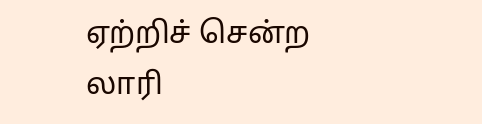ஏற்றிச் சென்ற லாரி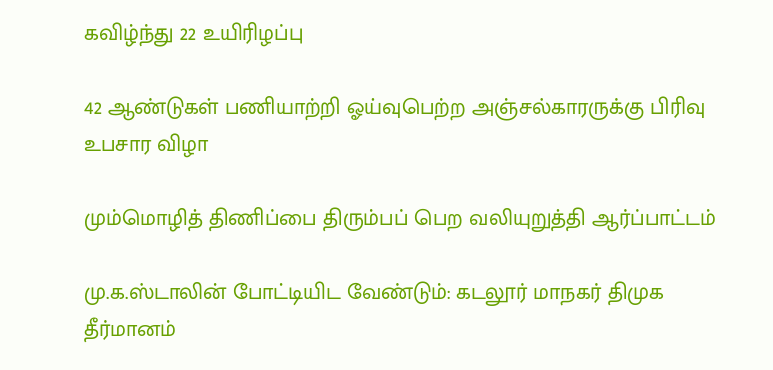கவிழ்ந்து 22 உயிரிழப்பு

42 ஆண்டுகள் பணியாற்றி ஓய்வுபெற்ற அஞ்சல்காரருக்கு பிரிவு உபசார விழா

மும்மொழித் திணிப்பை திரும்பப் பெற வலியுறுத்தி ஆர்ப்பாட்டம்

மு.க.ஸ்டாலின் போட்டியிட வேண்டும்: கடலூர் மாநகர் திமுக தீர்மானம்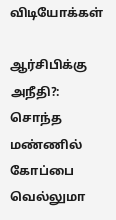விடியோக்கள்

ஆர்சிபிக்கு அநீதி?: சொந்த மண்ணில் கோப்பை வெல்லுமா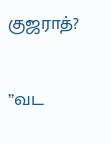குஜராத்?

”வட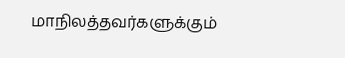மாநிலத்தவர்களுக்கும்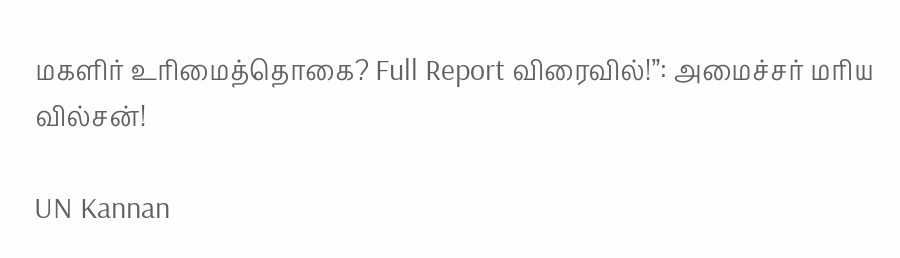மகளிர் உரிமைத்தொகை? Full Report விரைவில்!”: அமைச்சர் மரிய வில்சன்!

UN Kannan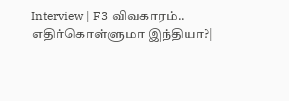Interview | F3 விவகாரம்.. எதிர்கொள்ளுமா இந்தியா?|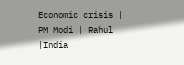Economic crisis | PM Modi | Rahul |India